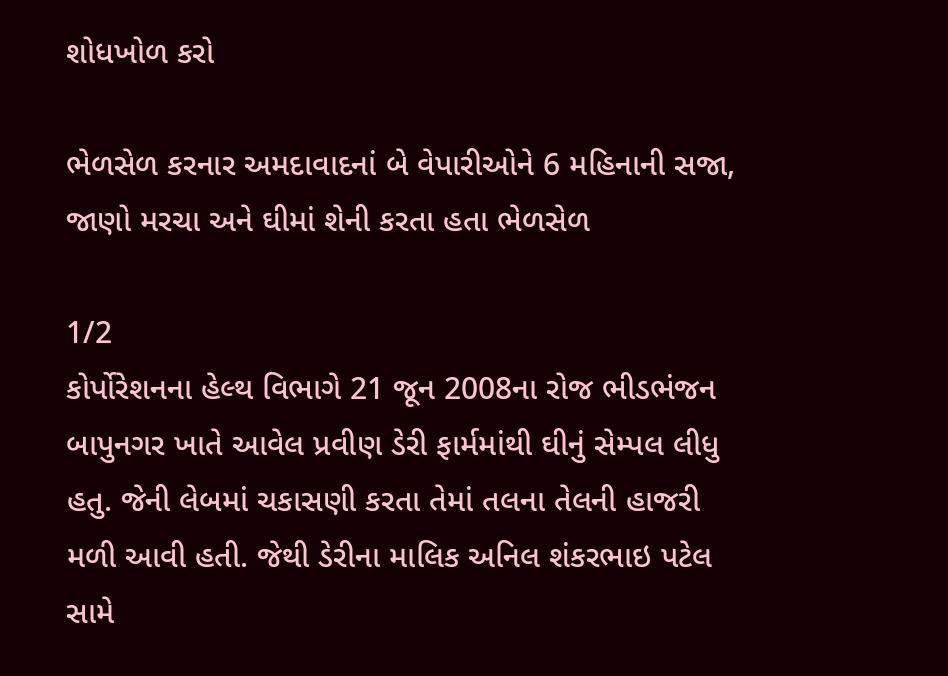શોધખોળ કરો

ભેળસેળ કરનાર અમદાવાદનાં બે વેપારીઓને 6 મહિનાની સજા, જાણો મરચા અને ઘીમાં શેની કરતા હતા ભેળસેળ

1/2
કોર્પોરેશનના હેલ્થ વિભાગે 21 જૂન 2008ના રોજ ભીડભંજન બાપુનગર ખાતે આવેલ પ્રવીણ ડેરી ફાર્મમાંથી ઘીનું સેમ્પલ લીધુ હતુ. જેની લેબમાં ચકાસણી કરતા તેમાં તલના તેલની હાજરી મળી આવી હતી. જેથી ડેરીના માલિક અનિલ શંકરભાઇ પટેલ સામે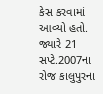કેસ કરવામાં આવ્યો હતો. જ્યારે 21 સપ્ટે.2007ના રોજ કાલુપુરના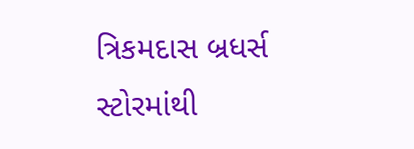ત્રિકમદાસ બ્રધર્સ સ્ટોરમાંથી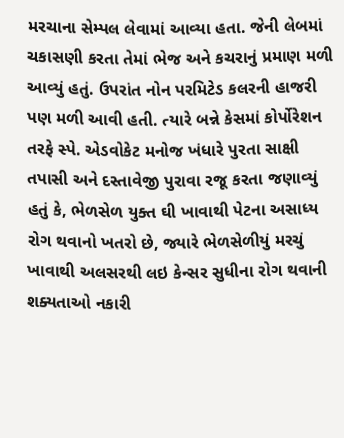મરચાના સેમ્પલ લેવામાં આવ્યા હતા. જેની લેબમાં ચકાસણી કરતા તેમાં ભેજ અને કચરાનું પ્રમાણ મળી આવ્યું હતું. ઉપરાંત નોન પરમિટેડ કલરની હાજરી પણ મળી આવી હતી. ત્યારે બન્ને કેસમાં કોર્પોરેશન તરફે સ્પે. એડવોકેટ મનોજ ખંધારે પુરતા સાક્ષી તપાસી અને દસ્તાવેજી પુરાવા રજૂ કરતા જણાવ્યું હતું કે, ભેળસેળ યુક્ત ઘી ખાવાથી પેટના અસાધ્ય રોગ થવાનો ખતરો છે, જ્યારે ભેળસેળીયું મરચું ખાવાથી અલસરથી લઇ કેન્સર સુધીના રોગ થવાની શક્યતાઓ નકારી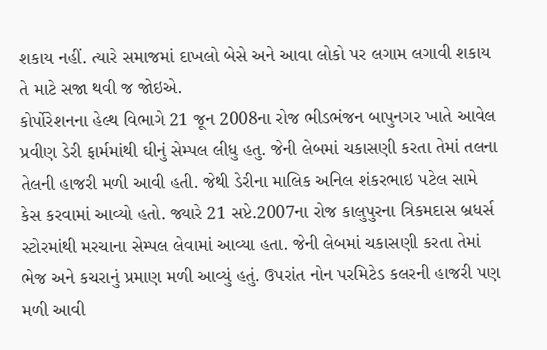શકાય નહીં. ત્યારે સમાજમાં દાખલો બેસે અને આવા લોકો પર લગામ લગાવી શકાય તે માટે સજા થવી જ જોઇએ.
કોર્પોરેશનના હેલ્થ વિભાગે 21 જૂન 2008ના રોજ ભીડભંજન બાપુનગર ખાતે આવેલ પ્રવીણ ડેરી ફાર્મમાંથી ઘીનું સેમ્પલ લીધુ હતુ. જેની લેબમાં ચકાસણી કરતા તેમાં તલના તેલની હાજરી મળી આવી હતી. જેથી ડેરીના માલિક અનિલ શંકરભાઇ પટેલ સામે કેસ કરવામાં આવ્યો હતો. જ્યારે 21 સપ્ટે.2007ના રોજ કાલુપુરના ત્રિકમદાસ બ્રધર્સ સ્ટોરમાંથી મરચાના સેમ્પલ લેવામાં આવ્યા હતા. જેની લેબમાં ચકાસણી કરતા તેમાં ભેજ અને કચરાનું પ્રમાણ મળી આવ્યું હતું. ઉપરાંત નોન પરમિટેડ કલરની હાજરી પણ મળી આવી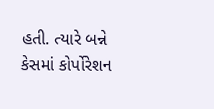હતી. ત્યારે બન્ને કેસમાં કોર્પોરેશન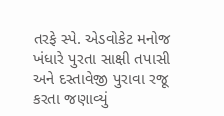તરફે સ્પે. એડવોકેટ મનોજ ખંધારે પુરતા સાક્ષી તપાસી અને દસ્તાવેજી પુરાવા રજૂ કરતા જણાવ્યું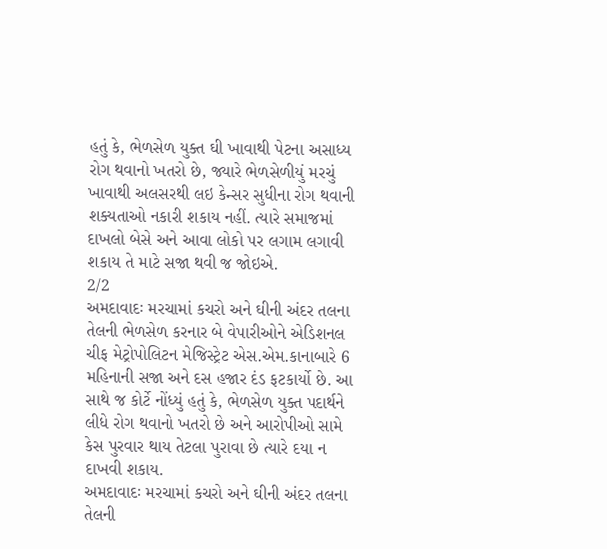હતું કે, ભેળસેળ યુક્ત ઘી ખાવાથી પેટના અસાધ્ય રોગ થવાનો ખતરો છે, જ્યારે ભેળસેળીયું મરચું ખાવાથી અલસરથી લઇ કેન્સર સુધીના રોગ થવાની શક્યતાઓ નકારી શકાય નહીં. ત્યારે સમાજમાં દાખલો બેસે અને આવા લોકો પર લગામ લગાવી શકાય તે માટે સજા થવી જ જોઇએ.
2/2
અમદાવાદઃ મરચામાં કચરો અને ઘીની અંદર તલના તેલની ભેળસેળ કરનાર બે વેપારીઓને એડિશનલ ચીફ મેટ્રોપોલિટન મેજિસ્ટ્રેટ એસ.એમ.કાનાબારે 6 મહિનાની સજા અને દસ હજાર દંડ ફટકાર્યો છે. આ સાથે જ કોર્ટે નોંધ્યું હતું કે, ભેળસેળ યુક્ત પદાર્થને લીધે રોગ થવાનો ખતરો છે અને આરોપીઓ સામે કેસ પુરવાર થાય તેટલા પુરાવા છે ત્યારે દયા ન દાખવી શકાય.
અમદાવાદઃ મરચામાં કચરો અને ઘીની અંદર તલના તેલની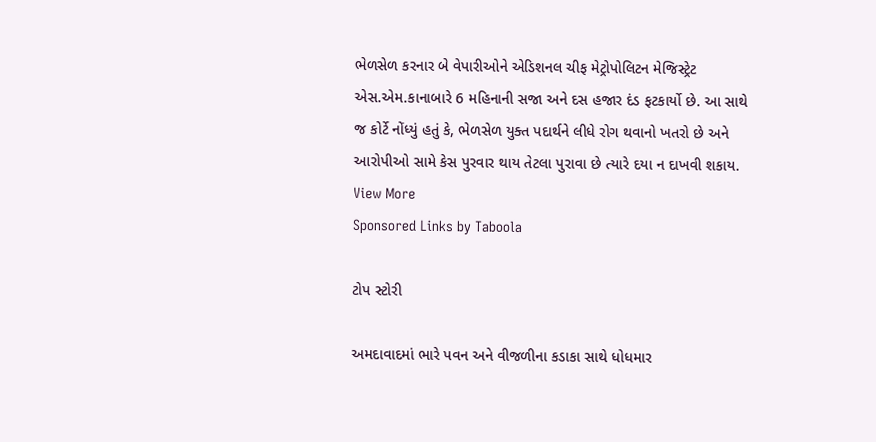ભેળસેળ કરનાર બે વેપારીઓને એડિશનલ ચીફ મેટ્રોપોલિટન મેજિસ્ટ્રેટ એસ.એમ.કાનાબારે 6 મહિનાની સજા અને દસ હજાર દંડ ફટકાર્યો છે. આ સાથે જ કોર્ટે નોંધ્યું હતું કે, ભેળસેળ યુક્ત પદાર્થને લીધે રોગ થવાનો ખતરો છે અને આરોપીઓ સામે કેસ પુરવાર થાય તેટલા પુરાવા છે ત્યારે દયા ન દાખવી શકાય.
View More
Sponsored Links by Taboola

ટોપ સ્ટોરી

અમદાવાદમાં ભારે પવન અને વીજળીના કડાકા સાથે ધોધમાર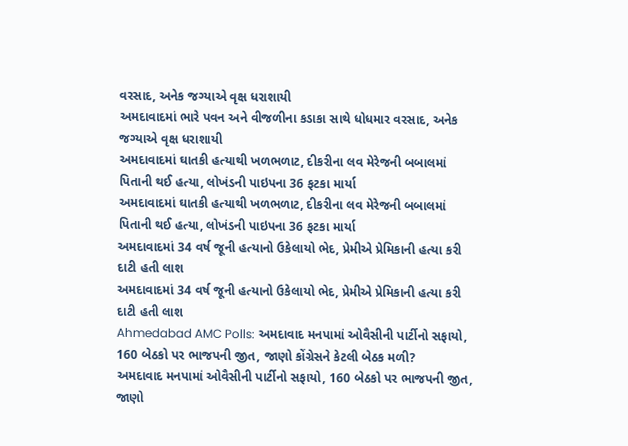વરસાદ, અનેક જગ્યાએ વૃક્ષ ધરાશાયી
અમદાવાદમાં ભારે પવન અને વીજળીના કડાકા સાથે ધોધમાર વરસાદ, અનેક જગ્યાએ વૃક્ષ ધરાશાયી
અમદાવાદમાં ઘાતકી હત્યાથી ખળભળાટ, દીકરીના લવ મેરેજની બબાલમાં પિતાની થઈ હત્યા, લોખંડની પાઇપના 36 ફટકા માર્યા
અમદાવાદમાં ઘાતકી હત્યાથી ખળભળાટ, દીકરીના લવ મેરેજની બબાલમાં પિતાની થઈ હત્યા, લોખંડની પાઇપના 36 ફટકા માર્યા
અમદાવાદમાં 34 વર્ષ જૂની હત્યાનો ઉકેલાયો ભેદ, પ્રેમીએ પ્રેમિકાની હત્યા કરી દાટી હતી લાશ
અમદાવાદમાં 34 વર્ષ જૂની હત્યાનો ઉકેલાયો ભેદ, પ્રેમીએ પ્રેમિકાની હત્યા કરી દાટી હતી લાશ
Ahmedabad AMC Polls: અમદાવાદ મનપામાં ઓવૈસીની પાર્ટીનો સફાયો, 160 બેઠકો પર ભાજપની જીત, જાણો કોંગ્રેસને કેટલી બેઠક મળી?
અમદાવાદ મનપામાં ઓવૈસીની પાર્ટીનો સફાયો, 160 બેઠકો પર ભાજપની જીત, જાણો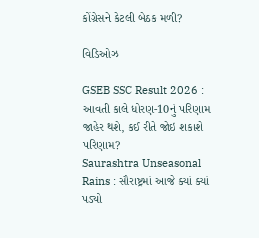કોંગ્રેસને કેટલી બેઠક મળી?

વિડિઓઝ

GSEB SSC Result 2026 : આવતી કાલે ધોરણ-10નું પરિણામ જાહેર થશે, કઈ રીતે જોઇ શકાશે પરિણામ?
Saurashtra Unseasonal Rains : સૌરાષ્ટ્રમાં આજે ક્યાં ક્યાં પડ્યો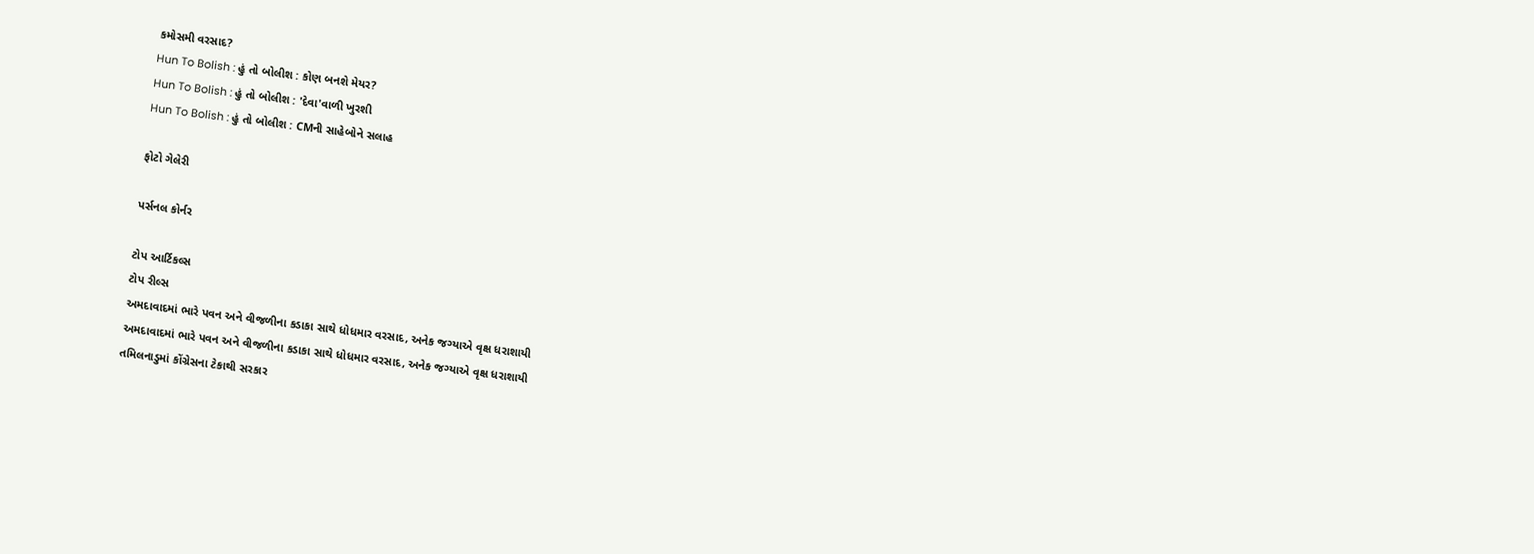કમોસમી વરસાદ?
Hun To Bolish : હું તો બોલીશ : કોણ બનશે મેયર?
Hun To Bolish : હું તો બોલીશ : 'દેવા'વાળી ખુરશી
Hun To Bolish : હું તો બોલીશ : CMની સાહેબોને સલાહ

ફોટો ગેલેરી

પર્સનલ કોર્નર

ટોપ આર્ટિકલ્સ
ટોપ રીલ્સ
અમદાવાદમાં ભારે પવન અને વીજળીના કડાકા સાથે ધોધમાર વરસાદ, અનેક જગ્યાએ વૃક્ષ ધરાશાયી
અમદાવાદમાં ભારે પવન અને વીજળીના કડાકા સાથે ધોધમાર વરસાદ, અનેક જગ્યાએ વૃક્ષ ધરાશાયી
તમિલનાડુમાં કોંગ્રેસના ટેકાથી સરકાર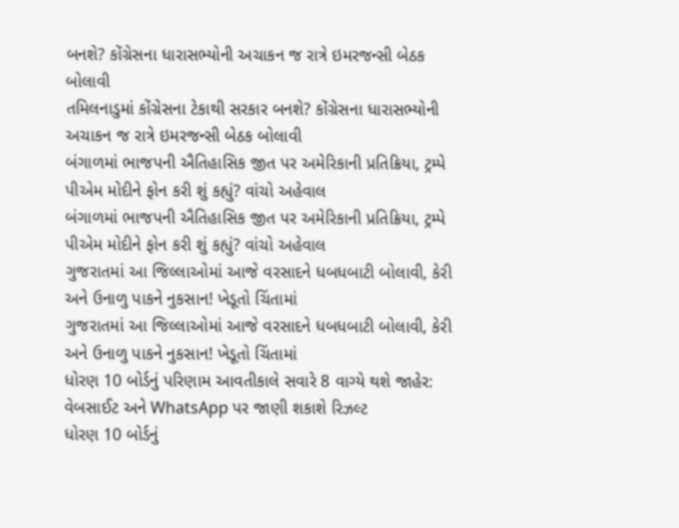બનશે? કોંગ્રેસના ધારાસભ્યોની અચાકન જ રાત્રે ઇમરજન્સી બેઠક બોલાવી
તમિલનાડુમાં કોંગ્રેસના ટેકાથી સરકાર બનશે? કોંગ્રેસના ધારાસભ્યોની અચાકન જ રાત્રે ઇમરજન્સી બેઠક બોલાવી
બંગાળમાં ભાજપની ઐતિહાસિક જીત પર અમેરિકાની પ્રતિક્રિયા, ટ્રમ્પે પીએમ મોદીને ફોન કરી શું કહ્યું? વાંચો અહેવાલ
બંગાળમાં ભાજપની ઐતિહાસિક જીત પર અમેરિકાની પ્રતિક્રિયા, ટ્રમ્પે પીએમ મોદીને ફોન કરી શું કહ્યું? વાંચો અહેવાલ
ગુજરાતમાં આ જિલ્લાઓમાં આજે વરસાદને ધબધબાટી બોલાવી, કેરી અને ઉનાળુ પાકને નુકસાન! ખેડૂતો ચિંતામાં
ગુજરાતમાં આ જિલ્લાઓમાં આજે વરસાદને ધબધબાટી બોલાવી, કેરી અને ઉનાળુ પાકને નુકસાન! ખેડૂતો ચિંતામાં
ધોરણ 10 બોર્ડનું પરિણામ આવતીકાલે સવારે 8 વાગ્યે થશે જાહેર: વેબસાઈટ અને WhatsApp પર જાણી શકાશે રિઝલ્ટ
ધોરણ 10 બોર્ડનું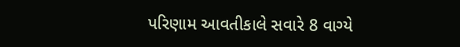પરિણામ આવતીકાલે સવારે 8 વાગ્યે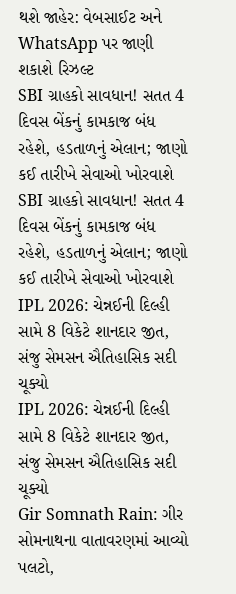થશે જાહેર: વેબસાઈટ અને WhatsApp પર જાણી શકાશે રિઝલ્ટ
SBI ગ્રાહકો સાવધાન! સતત 4 દિવસ બેંકનું કામકાજ બંધ રહેશે, હડતાળનું એલાન; જાણો કઈ તારીખે સેવાઓ ખોરવાશે
SBI ગ્રાહકો સાવધાન! સતત 4 દિવસ બેંકનું કામકાજ બંધ રહેશે, હડતાળનું એલાન; જાણો કઈ તારીખે સેવાઓ ખોરવાશે
IPL 2026: ચેન્નઈની દિલ્હી સામે 8 વિકેટે શાનદાર જીત, સંજુ સેમસન ઐતિહાસિક સદી ચૂક્યો
IPL 2026: ચેન્નઈની દિલ્હી સામે 8 વિકેટે શાનદાર જીત, સંજુ સેમસન ઐતિહાસિક સદી ચૂક્યો
Gir Somnath Rain: ગીર સોમનાથના વાતાવરણમાં આવ્યો પલટો,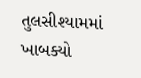તુલસીશ્યામમાં ખાબક્યો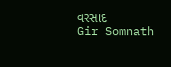વરસાદ
Gir Somnath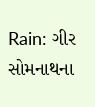Rain: ગીર સોમનાથના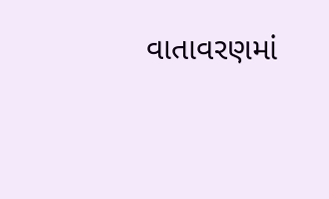વાતાવરણમાં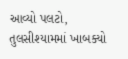આવ્યો પલટો, તુલસીશ્યામમાં ખાબક્યો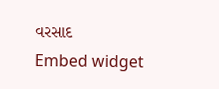વરસાદ
Embed widget